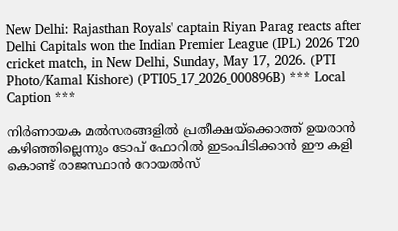New Delhi: Rajasthan Royals' captain Riyan Parag reacts after Delhi Capitals won the Indian Premier League (IPL) 2026 T20 cricket match, in New Delhi, Sunday, May 17, 2026. (PTI Photo/Kamal Kishore) (PTI05_17_2026_000896B) *** Local Caption ***

നിര്‍ണായക മല്‍സരങ്ങളില്‍ പ്രതീക്ഷയ്ക്കൊത്ത് ഉയരാന്‍ കഴിഞ്ഞില്ലെന്നും ടോപ് ഫോറില്‍ ഇടംപിടിക്കാന്‍ ഈ കളി കൊണ്ട് രാജസ്ഥാന്‍ റോയല്‍സ്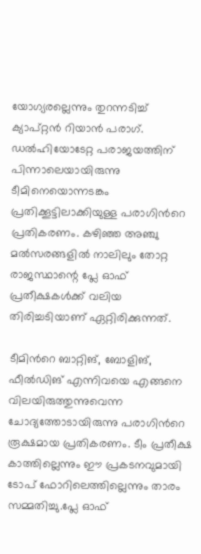യോഗ്യരല്ലെന്നും തുറന്നടിച്ച് ക്യാപ്റ്റന്‍ റിയാന്‍ പരാഗ്. ഡല്‍ഹിയോടേറ്റ പരാജയത്തിന് പിന്നാലെയായിരുന്നു ടീമിനെയൊന്നടങ്കം പ്രതിക്കൂട്ടിലാക്കിയുള്ള പരാഗിന്‍റെ പ്രതികരണം. കഴിഞ്ഞ അഞ്ചു മല്‍സരങ്ങളില്‍ നാലിലും തോറ്റ രാജസ്ഥാന്റെ പ്ലേ ഓഫ് പ്രതീക്ഷകള്‍ക്ക് വലിയ തിരിച്ചടിയാണ് ഏറ്റിരിക്കുന്നത്.

ടീമിന്‍റെ ബാറ്റിങ്, ബോളിങ്, ഫീല്‍ഡിങ് എന്നിവയെ എങ്ങനെ വിലയിരുത്തുന്നുവെന്ന ചോദ്യത്തോടായിരുന്നു പരാഗിന്‍റെ രൂക്ഷമായ പ്രതികരണം. ടീം പ്രതീക്ഷ കാത്തില്ലെന്നും ഈ പ്രകടനവുമായി ടോപ് ഫോറിലെത്തില്ലെന്നും താരം സമ്മതിച്ചു.പ്ലേ ഓഫ്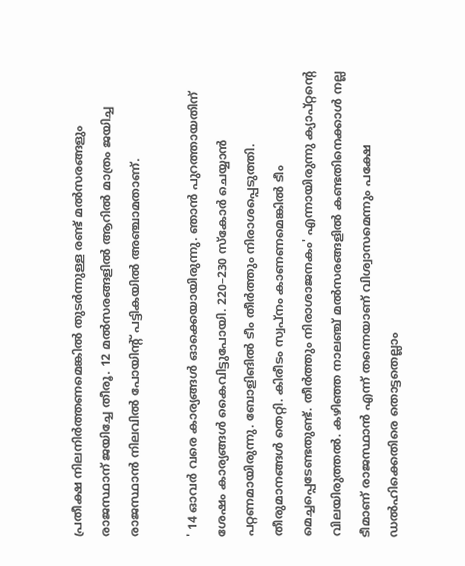പ്രതീക്ഷ നിലനിര്‍ത്തണമെങ്കില്‍ തുടര്‍ന്നുള്ള രണ്ട് മല്‍സരങ്ങളും രാജസ്ഥാന് ജയിച്ചേ തീരൂ. 12 മല്‍സരങ്ങളില്‍ ആറില്‍ മാത്രം ജയിച്ച രാജസ്ഥാന്‍ നിലവില്‍ പോയിന്‍റ് പട്ടികയില്‍ അഞ്ചാമതാണ്.

' 14 ഓവര്‍ വരെ കാര്യങ്ങള്‍ ഓക്കെയായിരുന്നു. ഞാന്‍ പുറത്തായതിന് ശേഷം കാര്യങ്ങള്‍ കൈവിട്ടുപോയി. 220–230 സ്കോര്‍ ചെയ്യാന്‍ പറ്റണമായിരുന്നു. ബോളിങില്‍ ടീം തീര്‍ത്തും നിരാശപ്പെടുത്തി. തീരുമാനങ്ങള്‍ തെറ്റി. കിരീടം സ്വപ്നം കാണണമെങ്കില്‍ ടീം മെച്ചപ്പെടേണ്ടതുണ്ട്. തീര്‍ത്തും നിരാശാജനകം' എന്നായിരുന്നു ക്യാപ്റ്റന്‍റെ വിലയിരുത്തല്‍. കഴിഞ്ഞ നാലഞ്ച് മല്‍സരങ്ങളില്‍ കണ്ടതിനെക്കാള്‍ നല്ല ടീമാണ് രാജസ്ഥാന്‍ എന്ന് തന്നെയാണ് വിശ്വാസമെന്നും പക്ഷേ ഡല്‍ഹിക്കെതിരെ തൊട്ടതെല്ലാം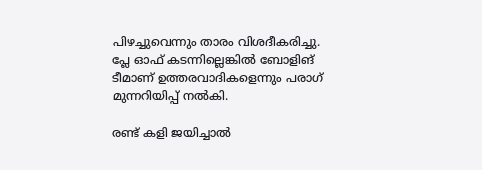പിഴച്ചുവെന്നും താരം വിശദീകരിച്ചു. പ്ലേ ഓഫ് കടന്നില്ലെങ്കില്‍ ബോളിങ് ടീമാണ് ഉത്തരവാദികളെന്നും പരാഗ് മുന്നറിയിപ്പ് നല്‍കി.

രണ്ട് കളി ജയിച്ചാല്‍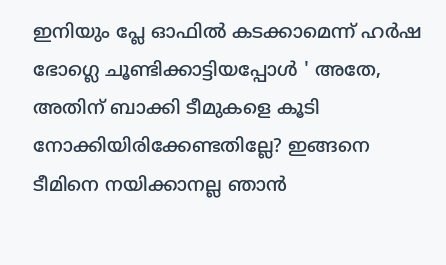ഇനിയും പ്ലേ ഓഫില്‍ കടക്കാമെന്ന് ഹര്‍ഷ  ഭോഗ്ലെ ചൂണ്ടിക്കാട്ടിയപ്പോള്‍ ' അതേ, അതിന് ബാക്കി ടീമുകളെ കൂടി നോക്കിയിരിക്കേണ്ടതില്ലേ? ഇങ്ങനെ ടീമിനെ നയിക്കാനല്ല ഞാന്‍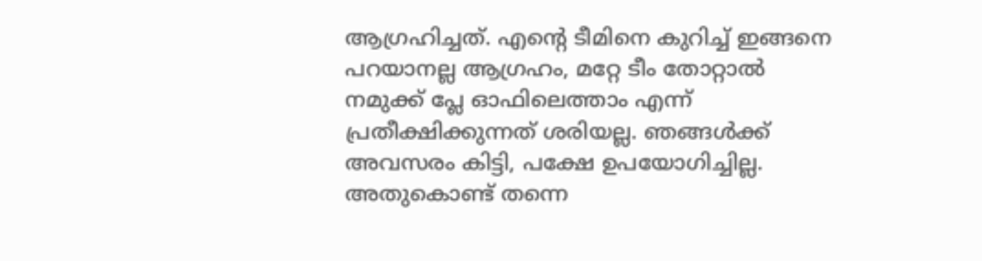ആഗ്രഹിച്ചത്. എന്‍റെ ടീമിനെ കുറിച്ച് ഇങ്ങനെ പറയാനല്ല ആഗ്രഹം, മറ്റേ ടീം തോറ്റാല്‍ നമുക്ക് പ്ലേ ഓഫിലെത്താം എന്ന്  പ്രതീക്ഷിക്കുന്നത് ശരിയല്ല. ഞങ്ങള്‍ക്ക് അവസരം കിട്ടി, പക്ഷേ ഉപയോഗിച്ചില്ല. അതുകൊണ്ട് തന്നെ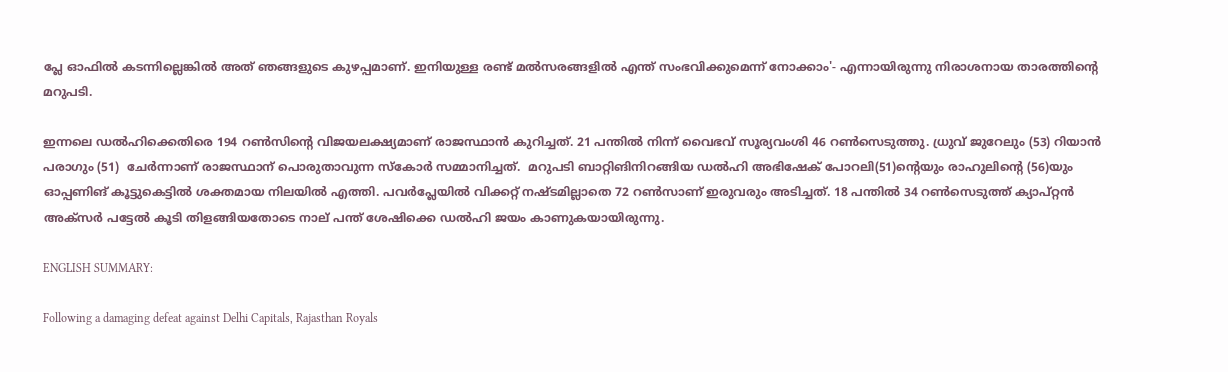പ്ലേ ഓഫില്‍ കടന്നില്ലെങ്കില്‍ അത് ഞങ്ങളുടെ കുഴപ്പമാണ്. ഇനിയുള്ള രണ്ട് മല്‍സരങ്ങളില്‍ എന്ത് സംഭവിക്കുമെന്ന് നോക്കാം'- എന്നായിരുന്നു നിരാശനായ താരത്തിന്‍റെ മറുപടി.

ഇന്നലെ ഡല്‍ഹിക്കെതിരെ 194 റണ്‍സിന്‍റെ വിജയലക്ഷ്യമാണ് രാജസ്ഥാന്‍ കുറിച്ചത്. 21 പന്തില്‍ നിന്ന് വൈഭവ് സൂര്യവംശി 46 റണ്‍സെടുത്തു. ധ്രുവ് ജുറേലും (53) റിയാന്‍ പരാഗും (51)  ചേര്‍ന്നാണ് രാജസ്ഥാന് പൊരുതാവുന്ന സ്കോര്‍ സമ്മാനിച്ചത്.  മറുപടി ബാറ്റിങിനിറങ്ങിയ ഡല്‍ഹി അഭിഷേക് പോറലി(51)ന്‍റെയും രാഹുലിന്‍റെ (56)യും  ഓപ്പണിങ് കൂട്ടുകെട്ടില്‍ ശക്തമായ നിലയില്‍ എത്തി. പവര്‍പ്ലേയില്‍ വിക്കറ്റ് നഷ്ടമില്ലാതെ 72 റണ്‍സാണ് ഇരുവരും അടിച്ചത്. 18 പന്തില്‍ 34 റണ്‍സെടുത്ത് ക്യാപ്റ്റന്‍ അക്സര്‍ പട്ടേല്‍ കൂടി തിളങ്ങിയതോടെ നാല് പന്ത് ശേഷിക്കെ ഡല്‍ഹി ജയം കാണുകയായിരുന്നു.

ENGLISH SUMMARY:

Following a damaging defeat against Delhi Capitals, Rajasthan Royals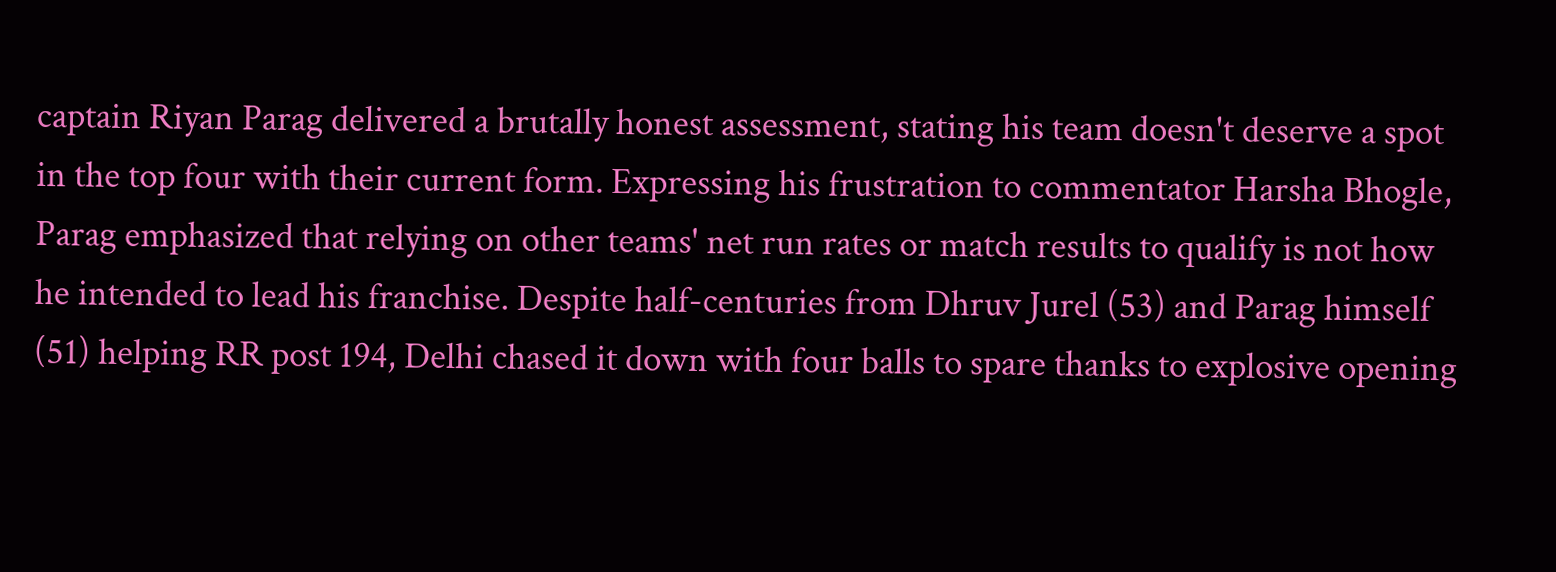captain Riyan Parag delivered a brutally honest assessment, stating his team doesn't deserve a spot in the top four with their current form. Expressing his frustration to commentator Harsha Bhogle, Parag emphasized that relying on other teams' net run rates or match results to qualify is not how he intended to lead his franchise. Despite half-centuries from Dhruv Jurel (53) and Parag himself (51) helping RR post 194, Delhi chased it down with four balls to spare thanks to explosive opening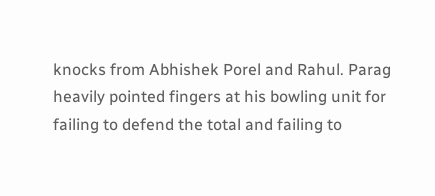knocks from Abhishek Porel and Rahul. Parag heavily pointed fingers at his bowling unit for failing to defend the total and failing to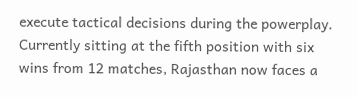execute tactical decisions during the powerplay. Currently sitting at the fifth position with six wins from 12 matches, Rajasthan now faces a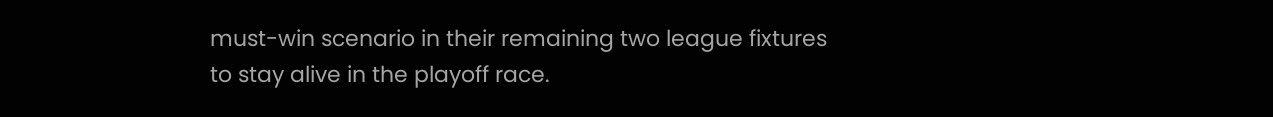must-win scenario in their remaining two league fixtures to stay alive in the playoff race.